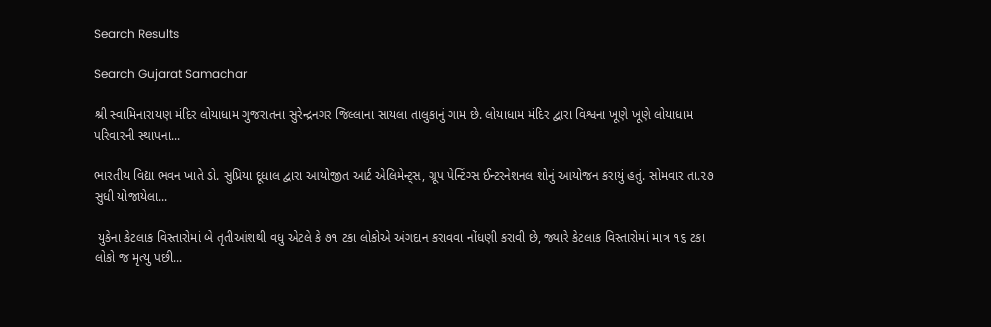Search Results

Search Gujarat Samachar

શ્રી સ્વામિનારાયણ મંદિર લોયાધામ ગુજરાતના સુરેન્દ્રનગર જિલ્લાના સાયલા તાલુકાનું ગામ છે. લોયાધામ મંદિર દ્વારા વિશ્વના ખૂણે ખૂણે લોયાધામ પરિવારની સ્થાપના...

ભારતીય વિદ્યા ભવન ખાતે ડો. સુપ્રિયા દૂધાલ દ્વારા આયોજીત આર્ટ એલિમેન્ટ્સ, ગ્રૂપ પેન્ટિંગ્સ ઈન્ટરનેશનલ શોનું આયોજન કરાયું હતું. સોમવાર તા.૨૭ સુધી યોજાયેલા...

 યુકેના કેટલાક વિસ્તારોમાં બે તૃતીઆંશથી વધુ એટલે કે ૭૧ ટકા લોકોએ અંગદાન કરાવવા નોંધણી કરાવી છે, જ્યારે કેટલાક વિસ્તારોમાં માત્ર ૧૬ ટકા લોકો જ મૃત્યુ પછી...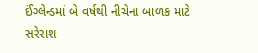ઈંગ્લેન્ડમાં બે વર્ષથી નીચેના બાળક માટે સરેરાશ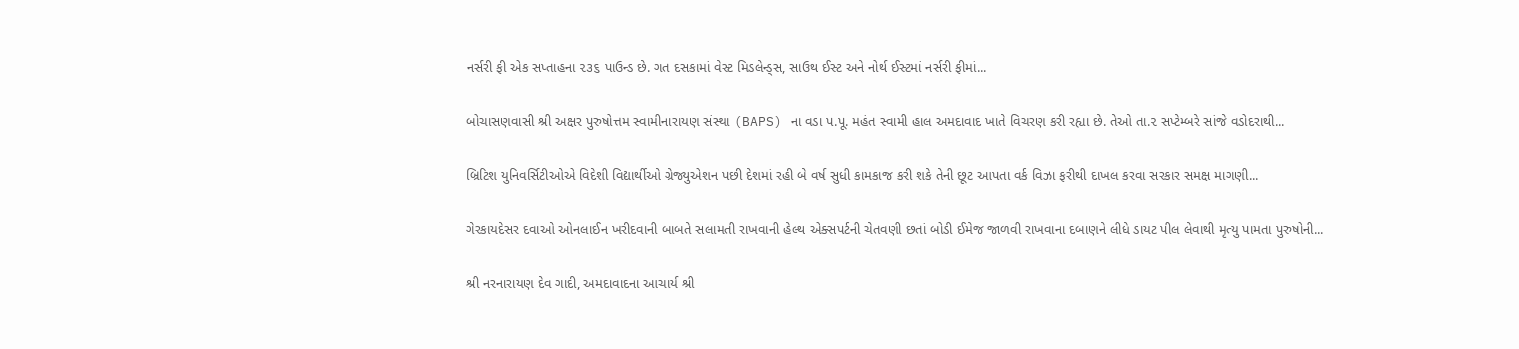નર્સરી ફી એક સપ્તાહના ૨૩૬ પાઉન્ડ છે. ગત દસકામાં વેસ્ટ મિડલેન્ડ્સ, સાઉથ ઈસ્ટ અને નોર્થ ઈસ્ટમાં નર્સરી ફીમાં...

બોચાસણવાસી શ્રી અક્ષર પુરુષોત્તમ સ્વામીનારાયણ સંસ્થા (BAPS) ના વડા પ.પૂ. મહંત સ્વામી હાલ અમદાવાદ ખાતે વિચરણ કરી રહ્યા છે. તેઓ તા.૨ સપ્ટેમ્બરે સાંજે વડોદરાથી...

બ્રિટિશ યુનિવર્સિટીઓએ વિદેશી વિદ્યાર્થીઓ ગ્રેજ્યુએશન પછી દેશમાં રહી બે વર્ષ સુધી કામકાજ કરી શકે તેની છૂટ આપતા વર્ક વિઝા ફરીથી દાખલ કરવા સરકાર સમક્ષ માગણી...

ગેરકાયદેસર દવાઓ ઓનલાઈન ખરીદવાની બાબતે સલામતી રાખવાની હેલ્થ એક્સપર્ટની ચેતવણી છતાં બોડી ઈમેજ જાળવી રાખવાના દબાણને લીધે ડાયટ પીલ લેવાથી મૃત્યુ પામતા પુરુષોની...

શ્રી નરનારાયણ દેવ ગાદી, અમદાવાદના આચાર્ય શ્રી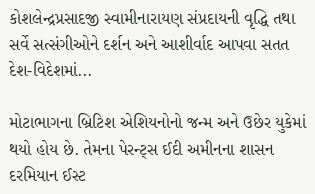કોશલેન્દ્રપ્રસાદજી સ્વામીનારાયણ સંપ્રદાયની વૃદ્ધિ તથા સર્વે સત્સંગીઓને દર્શન અને આશીર્વાદ આપવા સતત દેશ-વિદેશમાં...

મોટાભાગના બ્રિટિશ એશિયનોનો જન્મ અને ઉછેર યુકેમાં થયો હોય છે. તેમના પેરન્ટ્સ ઈદી અમીનના શાસન દરમિયાન ઈસ્ટ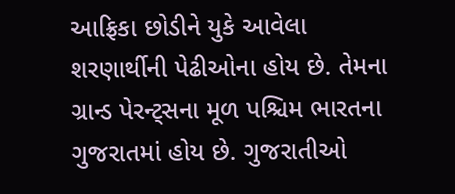આફ્રિકા છોડીને યુકે આવેલા શરણાર્થીની પેઢીઓના હોય છે. તેમના ગ્રાન્ડ પેરન્ટ્સના મૂળ પશ્ચિમ ભારતના ગુજરાતમાં હોય છે. ગુજરાતીઓ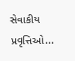સેવાકીય પ્રવૃત્તિઓ...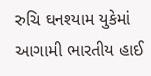રુચિ ઘનશ્યામ યુકેમાં આગામી ભારતીય હાઈ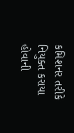કમિશનર તરીકે નિયુક્ત કરાયા હોવાની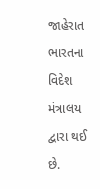જાહેરાત ભારતના વિદેશ મંત્રાલય દ્વારા થઈ છે.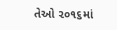તેઓ ૨૦૧૬માં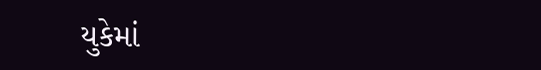યુકેમાં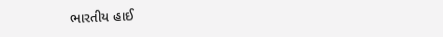ભારતીય હાઈ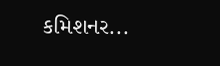કમિશનર...